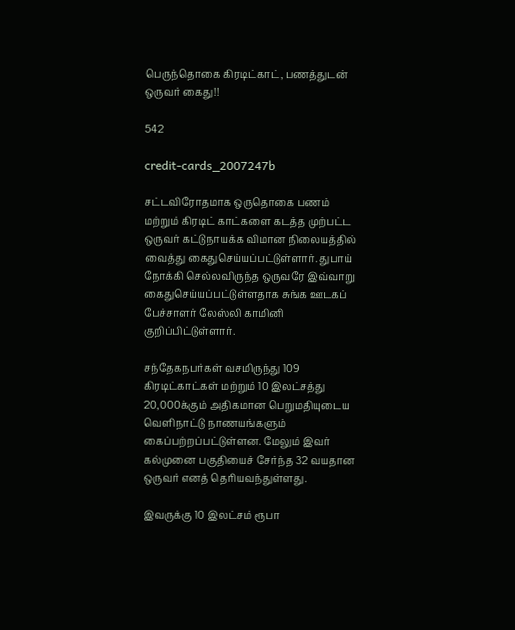பெருந்தொகை கிரடிட்காட், பணத்துடன் ஒருவர் கைது!!

542

credit-cards_2007247b

சட்டவிரோதமாக ஒருதொகை பணம் மற்றும் கிரடிட் காட்களை கடத்த முற்பட்ட ஒருவர் கட்டுநாயக்க விமான நிலையத்தில் வைத்து கைதுசெய்யப்பட்டுள்ளார். துபாய் நோக்கி செல்லவிருந்த ஒருவரே இவ்வாறு கைதுசெய்யப்பட்டுள்ளதாக சுங்க ஊடகப் பேச்சாளர் லேஸ்லி காமினி குறிப்பிட்டுள்ளார்.

சந்தேகநபர்கள் வசமிருந்து 109 கிரடிட்காட்கள் மற்றும் 10 இலட்சத்து 20,000க்கும் அதிகமான பெறுமதியுடைய வௌிநாட்டு நாணயங்களும் கைப்பற்றப்பட்டுள்ளன. மேலும் இவர் கல்முனை பகுதியைச் சேர்ந்த 32 வயதான ஒருவர் எனத் தெரியவந்துள்ளது.

இவருக்கு 10 இலட்சம் ரூபா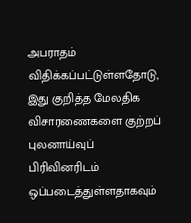அபராதம் விதிக்கப்பட்டுள்ளதோடு, இது குறித்த மேலதிக விசாரணைகளை குற்றப் புலனாய்வுப் பிரிவினரிடம் ஒப்படைத்துள்ளதாகவும்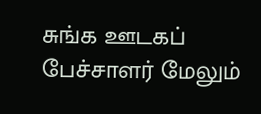சுங்க ஊடகப் பேச்சாளர் மேலும்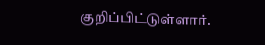குறிப்பிட்டுள்ளார்.